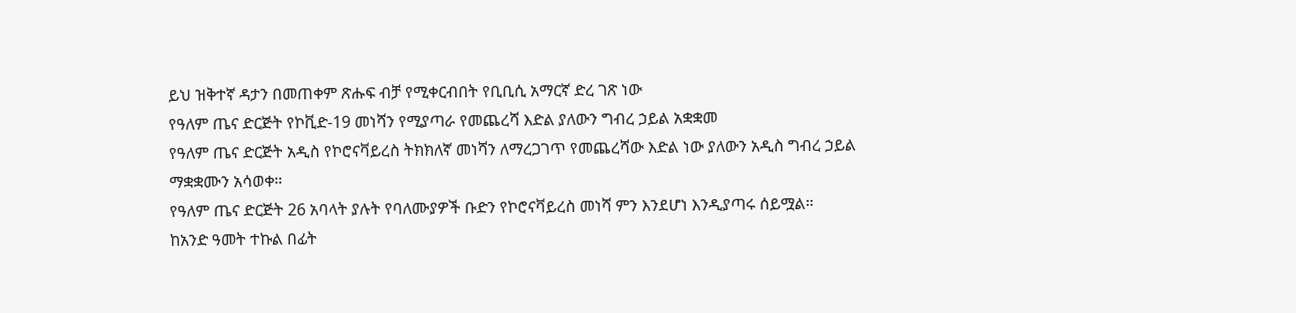ይህ ዝቅተኛ ዳታን በመጠቀም ጽሑፍ ብቻ የሚቀርብበት የቢቢሲ አማርኛ ድረ ገጽ ነው
የዓለም ጤና ድርጅት የኮቪድ-19 መነሻን የሚያጣራ የመጨረሻ እድል ያለውን ግብረ ኃይል አቋቋመ
የዓለም ጤና ድርጅት አዲስ የኮሮናቫይረስ ትክክለኛ መነሻን ለማረጋገጥ የመጨረሻው እድል ነው ያለውን አዲስ ግብረ ኃይል ማቋቋሙን አሳወቀ።
የዓለም ጤና ድርጅት 26 አባላት ያሉት የባለሙያዎች ቡድን የኮሮናቫይረስ መነሻ ምን እንደሆነ እንዲያጣሩ ሰይሟል።
ከአንድ ዓመት ተኩል በፊት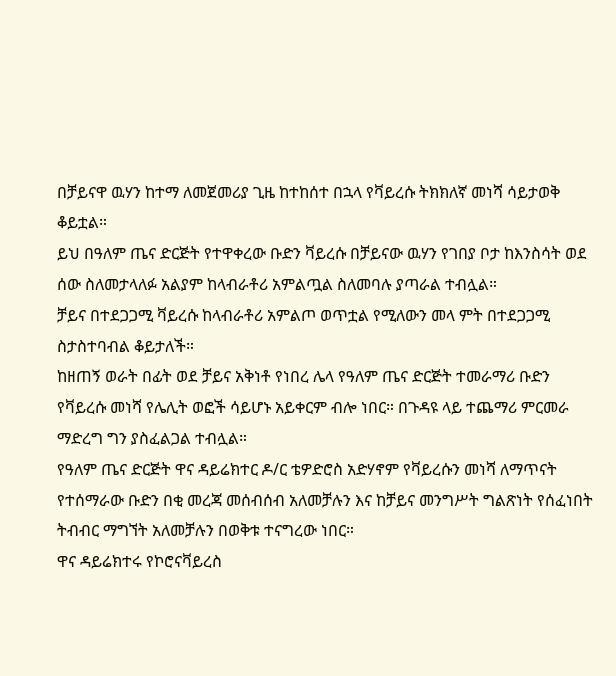በቻይናዋ ዉሃን ከተማ ለመጀመሪያ ጊዜ ከተከሰተ በኋላ የቫይረሱ ትክክለኛ መነሻ ሳይታወቅ ቆይቷል።
ይህ በዓለም ጤና ድርጅት የተዋቀረው ቡድን ቫይረሱ በቻይናው ዉሃን የገበያ ቦታ ከእንስሳት ወደ ሰው ስለመታላለፉ አልያም ከላብራቶሪ አምልጧል ስለመባሉ ያጣራል ተብሏል።
ቻይና በተደጋጋሚ ቫይረሱ ከላብራቶሪ አምልጦ ወጥቷል የሚለውን መላ ምት በተደጋጋሚ ስታስተባብል ቆይታለች።
ከዘጠኝ ወራት በፊት ወደ ቻይና አቅነቶ የነበረ ሌላ የዓለም ጤና ድርጅት ተመራማሪ ቡድን የቫይረሱ መነሻ የሌሊት ወፎች ሳይሆኑ አይቀርም ብሎ ነበር። በጉዳዩ ላይ ተጨማሪ ምርመራ ማድረግ ግን ያስፈልጋል ተብሏል።
የዓለም ጤና ድርጅት ዋና ዳይሬክተር ዶ/ር ቴዎድሮስ አድሃኖም የቫይረሱን መነሻ ለማጥናት የተሰማራው ቡድን በቂ መረጃ መሰብሰብ አለመቻሉን እና ከቻይና መንግሥት ግልጽነት የሰፈነበት ትብብር ማግኘት አለመቻሉን በወቅቱ ተናግረው ነበር።
ዋና ዳይሬክተሩ የኮሮናቫይረስ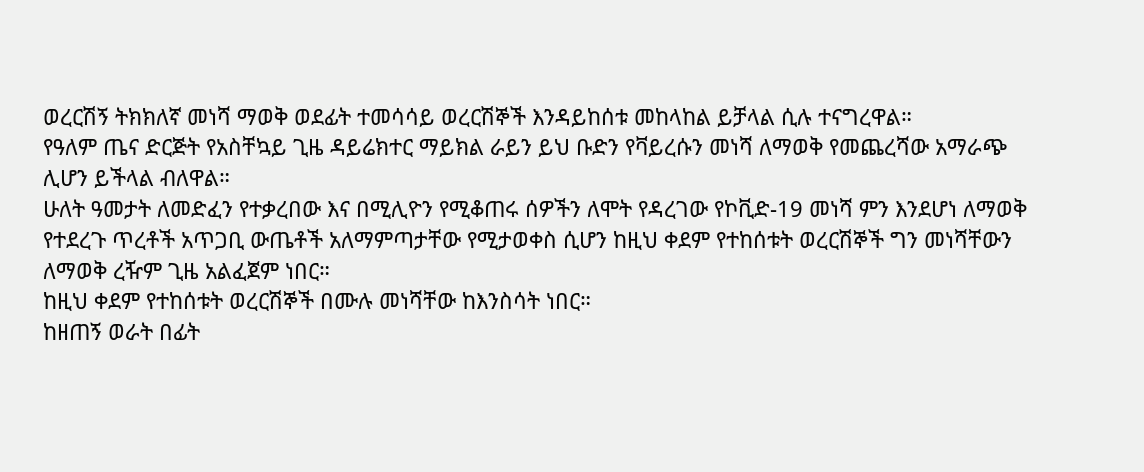ወረርሽኝ ትክክለኛ መነሻ ማወቅ ወደፊት ተመሳሳይ ወረርሽኞች እንዳይከሰቱ መከላከል ይቻላል ሲሉ ተናግረዋል።
የዓለም ጤና ድርጅት የአስቸኳይ ጊዜ ዳይሬክተር ማይክል ራይን ይህ ቡድን የቫይረሱን መነሻ ለማወቅ የመጨረሻው አማራጭ ሊሆን ይችላል ብለዋል።
ሁለት ዓመታት ለመድፈን የተቃረበው እና በሚሊዮን የሚቆጠሩ ሰዎችን ለሞት የዳረገው የኮቪድ-19 መነሻ ምን እንደሆነ ለማወቅ የተደረጉ ጥረቶች አጥጋቢ ውጤቶች አለማምጣታቸው የሚታወቀስ ሲሆን ከዚህ ቀደም የተከሰቱት ወረርሽኞች ግን መነሻቸውን ለማወቅ ረዥም ጊዜ አልፈጀም ነበር።
ከዚህ ቀደም የተከሰቱት ወረርሽኞች በሙሉ መነሻቸው ከእንስሳት ነበር።
ከዘጠኝ ወራት በፊት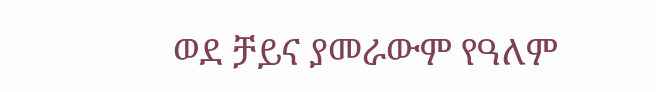ወደ ቻይና ያመራውም የዓለም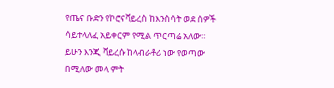የጤና ቡድን የኮሮናቫይረስ ከእንስሳት ወደ ሰዎች ሳይተላለፈ አይቀርም የሚል ጥርጣሬ አለው። ይሁን እንጂ ቫይረሱ ከላብራቶሪ ነው የወጣው በሚለው መላ ምት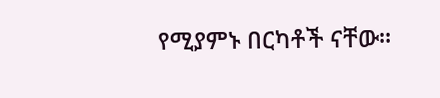የሚያምኑ በርካቶች ናቸው።